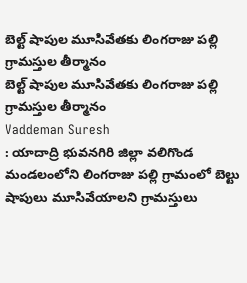బెల్ట్ షాపుల మూసివేతకు లింగరాజు పల్లి గ్రామస్తుల తీర్మానం
బెల్ట్ షాపుల మూసివేతకు లింగరాజు పల్లి గ్రామస్తుల తీర్మానం
Vaddeman Suresh
: యాదాద్రి భువనగిరి జిల్లా వలిగొండ మండలంలోని లింగరాజు పల్లి గ్రామంలో బెల్టు షాపులు మూసివేయాలని గ్రామస్తులు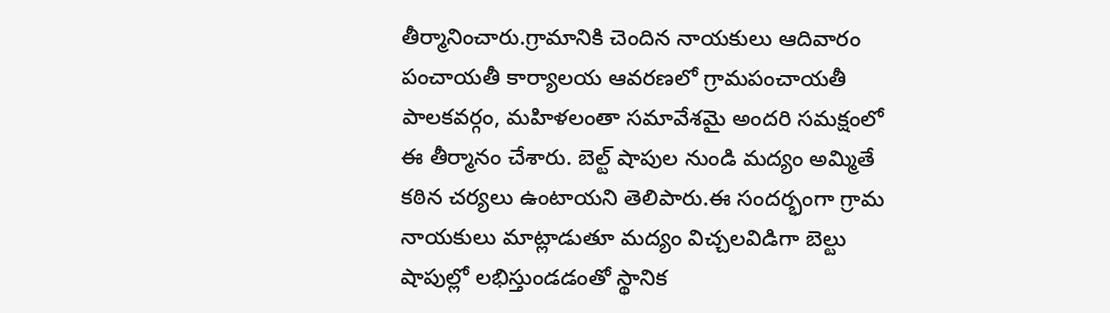తీర్మానించారు.గ్రామానికి చెందిన నాయకులు ఆదివారం పంచాయతీ కార్యాలయ ఆవరణలో గ్రామపంచాయతీ పాలకవర్గం, మహిళలంతా సమావేశమై అందరి సమక్షంలో ఈ తీర్మానం చేశారు. బెల్ట్ షాపుల నుండి మద్యం అమ్మితే కఠిన చర్యలు ఉంటాయని తెలిపారు.ఈ సందర్భంగా గ్రామ నాయకులు మాట్లాడుతూ మద్యం విచ్చలవిడిగా బెల్టు షాపుల్లో లభిస్తుండడంతో స్థానిక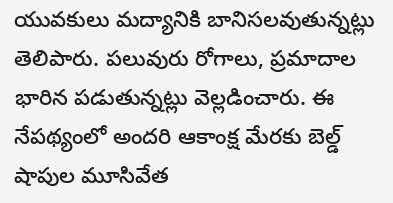యువకులు మద్యానికి బానిసలవుతున్నట్లు తెలిపారు. పలువురు రోగాలు, ప్రమాదాల భారిన పడుతున్నట్లు వెల్లడించారు. ఈ నేపథ్యంలో అందరి ఆకాంక్ష మేరకు బెల్డ్ షాపుల మూసివేత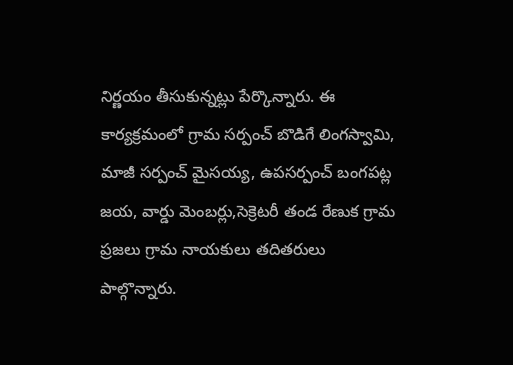నిర్ణయం తీసుకున్నట్లు పేర్కొన్నారు. ఈ కార్యక్రమంలో గ్రామ సర్పంచ్ బొడిగే లింగస్వామి, మాజీ సర్పంచ్ మైసయ్య, ఉపసర్పంచ్ బంగపట్ల జయ, వార్డు మెంబర్లు,సెక్రెటరీ తండ రేణుక గ్రామ ప్రజలు గ్రామ నాయకులు తదితరులు పాల్గొన్నారు.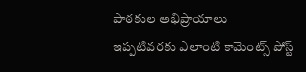పాఠకుల అభిప్రాయాలు
ఇప్పటివరకు ఎలాంటి కామెంట్స్ పోస్ట్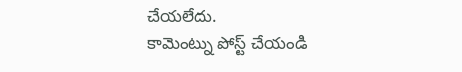చేయలేదు.
కామెంట్ను పోస్ట్ చేయండి